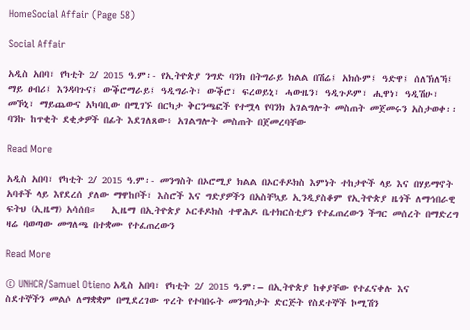HomeSocial Affair (Page 58)

Social Affair

አዲስ አበባ፣ የካቲት 2/ 2015 ዓ.ም፡- የኢትዮጵያ ንግድ ባንክ በትግራይ ክልል በሽሬ፤ አክሱም፤ ዓድዋ፤ ሰለኽለኻ፤ ማይ ፀብሪ፤ እንዳባጉና፤ ውቕሮማራይ፤ ዓዲግራት፣ ውቕሮ፣ ፍረወይኒ፣ ሓውዜን፣ ዓዲጉዶም፣ ሒዋነ፣ ዓዲሽሁ፣ መኾኒ፣ ማይጨውና አካባቢው በሚገኙ በርካታ ቅርንጫፎች የተሟላ የባንክ አገልግሎት መስጠት መጀመሩን አስታወቀ፡፡ ባንኩ ከጥቂት ደቂቃዎች በፊት እደገለጸው፥ አገልግሎት መስጠት በጀመረባቸው

Read More

አዲስ አበባ፣ የካቲት 2/ 2015 ዓ.ም፡- መንግስት በኦሮሚያ ክልል በኦርቶዶክስ እምነት ተከታዮች ላይ እና በሃይማኖት አባቶች ላይ እየደረሰ ያለው ማዋከቦች፣ እስሮች እና ግድያዎችን በአስቸኳይ ኢንዲያስቆም የኢትዮጵያ ዜጎች ለማኅበራዊ ፍትህ (ኢዜማ) አሳሰበ።   ኢዜማ በኢትዮጵያ ኦርቶዶክስ ተዋሕዶ ቤተክርስቲያን የተፈጠረውን ችግር መሰረት በማድረግ ዛሬ ባወጣው መግለጫ በተቋሙ የተፈጠረውን

Read More

© UNHCR/Samuel Otieno አዲስ አበባ፣ የካቲት 2/ 2015 ዓ.ም፡– በኢትዮጵያ ከቀያቸው የተፈናቀሉ እና ስደተኞችን መልሶ ለማቋቋም በሚደረገው ጥረት የተባበሩት መንግስታት ድርጅት የስደተኞች ኮሚሽን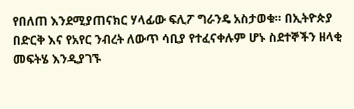የበለጠ እንደሚያጠናክር ሃላፊው ፍሊፖ ግራንዴ አስታወቁ። በኢትዮጵያ በድርቅ እና የአየር ንብረት ለውጥ ሳቢያ የተፈናቀሉም ሆኑ ስደተኞችን ዘላቂ መፍትሄ እንዲያገኙ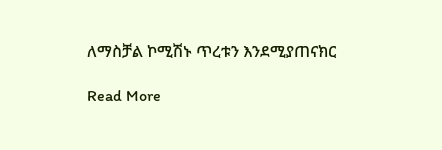ለማስቻል ኮሚሽኑ ጥረቱን እንደሚያጠናክር

Read More